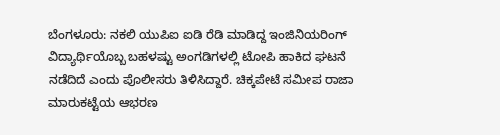ಬೆಂಗಳೂರು: ನಕಲಿ ಯುಪಿಐ ಐಡಿ ರೆಡಿ ಮಾಡಿದ್ದ ಇಂಜಿನಿಯರಿಂಗ್ ವಿದ್ಯಾರ್ಥಿಯೊಬ್ಬ ಬಹಳಷ್ಟು ಅಂಗಡಿಗಳಲ್ಲಿ ಟೋಪಿ ಹಾಕಿದ ಘಟನೆ ನಡೆದಿದೆ ಎಂದು ಪೊಲೀಸರು ತಿಳಿಸಿದ್ದಾರೆ. ಚಿಕ್ಕಪೇಟೆ ಸಮೀಪ ರಾಜಾ ಮಾರುಕಟ್ಟೆಯ ಆಭರಣ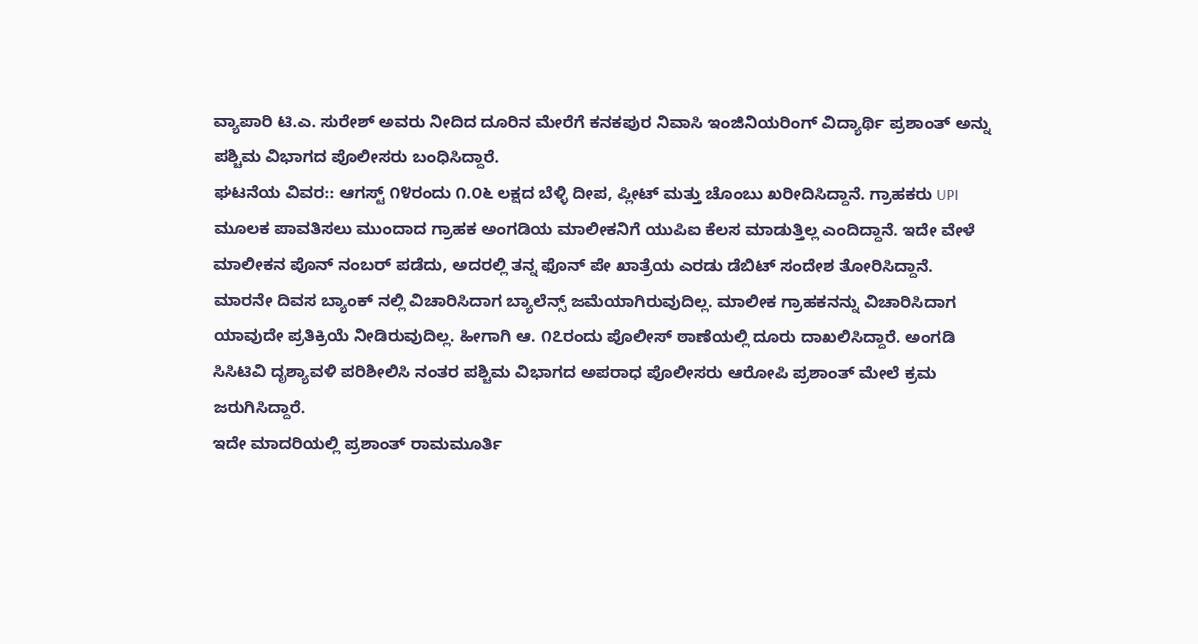ವ್ಯಾಪಾರಿ ಟಿ.ಎ. ಸುರೇಶ್ ಅವರು ನೀದಿದ ದೂರಿನ ಮೇರೆಗೆ ಕನಕಪುರ ನಿವಾಸಿ ಇಂಜಿನಿಯರಿಂಗ್ ವಿದ್ಯಾರ್ಥಿ ಪ್ರಶಾಂತ್ ಅನ್ನು ಪಶ್ಚಿಮ ವಿಭಾಗದ ಪೊಲೀಸರು ಬಂಧಿಸಿದ್ದಾರೆ.
ಘಟನೆಯ ವಿವರ:: ಆಗಸ್ಟ್ ೧೪ರಂದು ೧.೦೬ ಲಕ್ಷದ ಬೆಳ್ಳಿ ದೀಪ, ಪ್ಲೀಟ್ ಮತ್ತು ಚೊಂಬು ಖರೀದಿಸಿದ್ದಾನೆ. ಗ್ರಾಹಕರು UPI ಮೂಲಕ ಪಾವತಿಸಲು ಮುಂದಾದ ಗ್ರಾಹಕ ಅಂಗಡಿಯ ಮಾಲೀಕನಿಗೆ ಯುಪಿಐ ಕೆಲಸ ಮಾಡುತ್ತಿಲ್ಲ ಎಂದಿದ್ದಾನೆ. ಇದೇ ವೇಳೆ ಮಾಲೀಕನ ಪೊನ್ ನಂಬರ್ ಪಡೆದು, ಅದರಲ್ಲಿ ತನ್ನ ಫೊನ್ ಪೇ ಖಾತ್ರೆಯ ಎರಡು ಡೆಬಿಟ್ ಸಂದೇಶ ತೋರಿಸಿದ್ದಾನೆ.
ಮಾರನೇ ದಿವಸ ಬ್ಯಾಂಕ್ ನಲ್ಲಿ ವಿಚಾರಿಸಿದಾಗ ಬ್ಯಾಲೆನ್ಸ್ ಜಮೆಯಾಗಿರುವುದಿಲ್ಲ. ಮಾಲೀಕ ಗ್ರಾಹಕನನ್ನು ವಿಚಾರಿಸಿದಾಗ ಯಾವುದೇ ಪ್ರತಿಕ್ರಿಯೆ ನೀಡಿರುವುದಿಲ್ಲ. ಹೀಗಾಗಿ ಆ. ೧೭ರಂದು ಪೊಲೀಸ್ ಠಾಣೆಯಲ್ಲಿ ದೂರು ದಾಖಲಿಸಿದ್ದಾರೆ. ಅಂಗಡಿ ಸಿಸಿಟಿವಿ ದೃಶ್ಯಾವಳಿ ಪರಿಶೀಲಿಸಿ ನಂತರ ಪಶ್ಚಿಮ ವಿಭಾಗದ ಅಪರಾಧ ಪೊಲೀಸರು ಆರೋಪಿ ಪ್ರಶಾಂತ್ ಮೇಲೆ ಕ್ರಮ ಜರುಗಿಸಿದ್ದಾರೆ.
ಇದೇ ಮಾದರಿಯಲ್ಲಿ ಪ್ರಶಾಂತ್ ರಾಮಮೂರ್ತಿ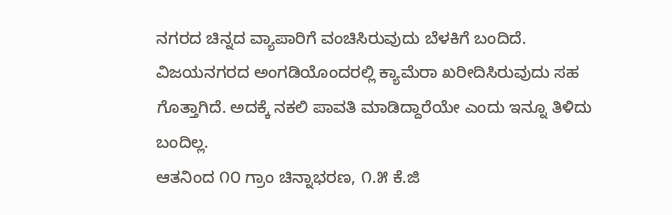ನಗರದ ಚಿನ್ನದ ವ್ಯಾಪಾರಿಗೆ ವಂಚಿಸಿರುವುದು ಬೆಳಕಿಗೆ ಬಂದಿದೆ. ವಿಜಯನಗರದ ಅಂಗಡಿಯೊಂದರಲ್ಲಿ ಕ್ಯಾಮೆರಾ ಖರೀದಿಸಿರುವುದು ಸಹ ಗೊತ್ತಾಗಿದೆ. ಅದಕ್ಕೆ ನಕಲಿ ಪಾವತಿ ಮಾಡಿದ್ದಾರೆಯೇ ಎಂದು ಇನ್ನೂ ತಿಳಿದು ಬಂದಿಲ್ಲ.
ಆತನಿಂದ ೧೦ ಗ್ರಾಂ ಚಿನ್ನಾಭರಣ, ೧.೫ ಕೆ.ಜಿ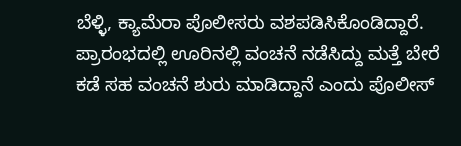ಬೆಳ್ಳಿ, ಕ್ಯಾಮೆರಾ ಪೊಲೀಸರು ವಶಪಡಿಸಿಕೊಂಡಿದ್ದಾರೆ. ಪ್ರಾರಂಭದಲ್ಲಿ ಊರಿನಲ್ಲಿ ವಂಚನೆ ನಡೆಸಿದ್ದು ಮತ್ತೆ ಬೇರೆ ಕಡೆ ಸಹ ವಂಚನೆ ಶುರು ಮಾಡಿದ್ದಾನೆ ಎಂದು ಪೊಲೀಸ್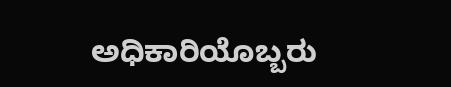ಅಧಿಕಾರಿಯೊಬ್ಬರು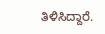ತಿಳಿಸಿದ್ದಾರೆ.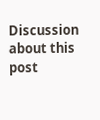Discussion about this post